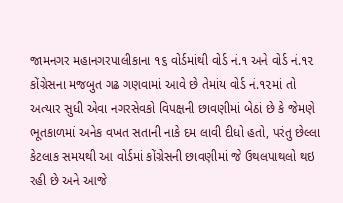જામનગર મહાનગરપાલીકાના ૧૬ વોર્ડમાંથી વોર્ડ નં.૧ અને વોર્ડ નં.૧૨ કોંગ્રેસના મજબુત ગઢ ગણવામાં આવે છે તેમાંય વોર્ડ નં.૧૨માં તો અત્યાર સુધી એવા નગરસેવકો વિપક્ષની છાવણીમાં બેઠાં છે કે જેમણે ભૂતકાળમાં અનેક વખત સતાની નાકે દમ લાવી દીધો હતો, પરંતુ છેલ્લા કેટલાક સમયથી આ વોર્ડમાં કોંગ્રેસની છાવણીમાં જે ઉથલપાથલો થઇ રહી છે અને આજે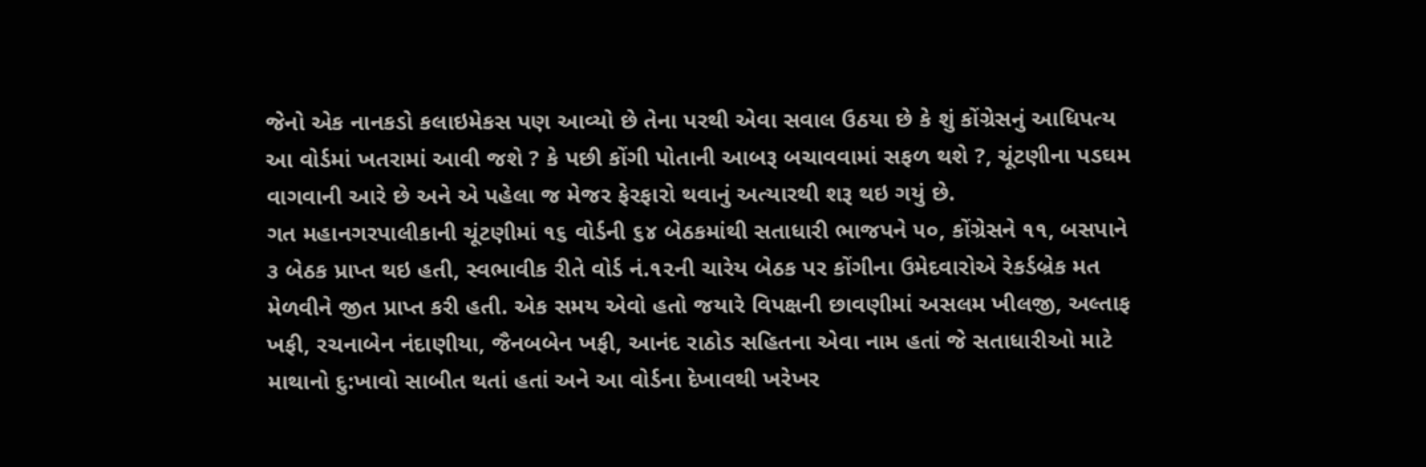જેનો એક નાનકડો કલાઇમેકસ પણ આવ્યો છે તેના પરથી એવા સવાલ ઉઠયા છે કે શું કોંગ્રેસનું આધિપત્ય આ વોર્ડમાં ખતરામાં આવી જશે ? કે પછી કોંગી પોતાની આબરૂ બચાવવામાં સફળ થશે ?, ચૂંટણીના પડઘમ વાગવાની આરે છે અને એ પહેલા જ મેજર ફેરફારો થવાનું અત્યારથી શરૂ થઇ ગયું છે.
ગત મહાનગરપાલીકાની ચૂંટણીમાં ૧૬ વોર્ડની ૬૪ બેઠકમાંથી સતાધારી ભાજપને ૫૦, કોંગ્રેસને ૧૧, બસપાને ૩ બેઠક પ્રાપ્ત થઇ હતી, સ્વભાવીક રીતે વોર્ડ નં.૧૨ની ચારેય બેઠક પર કોંગીના ઉમેદવારોએ રેકર્ડબ્રેક મત મેળવીને જીત પ્રાપ્ત કરી હતી. એક સમય એવો હતો જયારે વિપક્ષની છાવણીમાં અસલમ ખીલજી, અલ્તાફ ખફી, રચનાબેન નંદાણીયા, જૈનબબેન ખફી, આનંદ રાઠોડ સહિતના એવા નામ હતાં જે સતાધારીઓ માટે માથાનો દુ:ખાવો સાબીત થતાં હતાં અને આ વોર્ડના દેખાવથી ખરેખર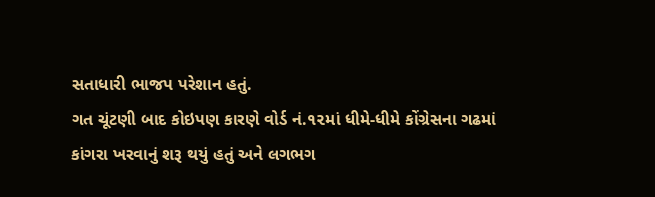સતાધારી ભાજપ પરેશાન હતું.
ગત ચૂંટણી બાદ કોઇપણ કારણે વોર્ડ નં.૧૨માં ધીમે-ધીમે કોંગ્રેસના ગઢમાં કાંગરા ખરવાનું શરૂ થયું હતું અને લગભગ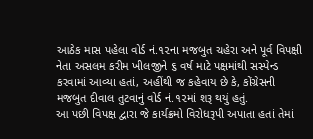આઠેક માસ પહેલા વોર્ડ નં.૧૨ના મજબુત ચહેરા અને પૂર્વ વિપક્ષી નેતા અસલમ કરીમ ખીલજીને ૬ વર્ષ માટે પક્ષમાંથી સસ્પેન્ડ કરવામાં આવ્યા હતાં, અહીંથી જ કહેવાય છે કે, કોંગ્રેસની મજબુત દીવાલ તુટવાનું વોર્ડ નં.૧૨માં શરૂ થયું હતું.
આ પછી વિપક્ષ દ્વારા જે કાર્યક્રમો વિરોધરૂપી અપાતા હતાં તેમાં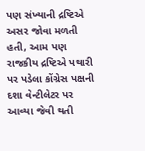પણ સંખ્યાની દ્રષ્ટિએ અસર જોવા મળતી હતી, આમ પણ રાજકીય દ્રષ્ટિએ પથારી પર પડેલા કોંગ્રેસ પક્ષની દશા વેન્ટીલેટર પર આવ્યા જેવી થતી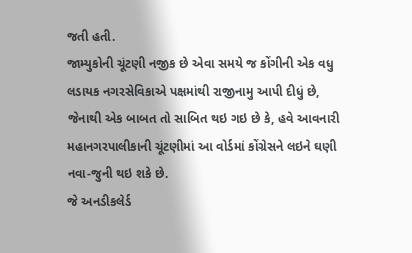જતી હતી.
જામ્યુકોની ચૂંટણી નજીક છે એવા સમયે જ કોંગીની એક વધુ લડાયક નગરસેવિકાએ પક્ષમાંથી રાજીનામુ આપી દીધું છે, જેનાથી એક બાબત તો સાબિત થઇ ગઇ છે કે, હવે આવનારી મહાનગરપાલીકાની ચૂંટણીમાં આ વોર્ડમાં કોંગ્રેસને લઇને ઘણી નવા-જુની થઇ શકે છે.
જે અનડીકલેર્ડ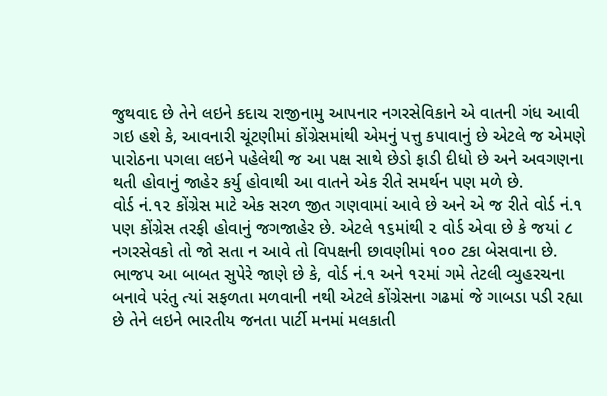જુથવાદ છે તેને લઇને કદાચ રાજીનામુ આપનાર નગરસેવિકાને એ વાતની ગંધ આવી ગઇ હશે કે, આવનારી ચૂંટણીમાં કોંગ્રેસમાંથી એમનું પત્તુ કપાવાનું છે એટલે જ એમણે પારોઠના પગલા લઇને પહેલેથી જ આ પક્ષ સાથે છેડો ફાડી દીધો છે અને અવગણના થતી હોવાનું જાહેર કર્યુ હોવાથી આ વાતને એક રીતે સમર્થન પણ મળે છે.
વોર્ડ નં.૧૨ કોંગ્રેસ માટે એક સરળ જીત ગણવામાં આવે છે અને એ જ રીતે વોર્ડ નં.૧ પણ કોંગ્રેસ તરફી હોવાનું જગજાહેર છે. એટલે ૧૬માંથી ૨ વોર્ડ એવા છે કે જયાં ૮ નગરસેવકો તો જો સતા ન આવે તો વિપક્ષની છાવણીમાં ૧૦૦ ટકા બેસવાના છે.
ભાજપ આ બાબત સુપેરે જાણે છે કે, વોર્ડ નં.૧ અને ૧૨માં ગમે તેટલી વ્યુહરચના બનાવે પરંતુ ત્યાં સફળતા મળવાની નથી એટલે કોંગ્રેસના ગઢમાં જે ગાબડા પડી રહ્યા છે તેને લઇને ભારતીય જનતા પાર્ટી મનમાં મલકાતી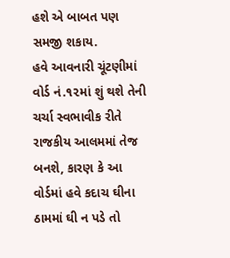હશે એ બાબત પણ સમજી શકાય.
હવે આવનારી ચૂંટણીમાં વોર્ડ નં.૧૨માં શું થશે તેની ચર્ચા સ્વભાવીક રીતે રાજકીય આલમમાં તેજ બનશે, કારણ કે આ વોર્ડમાં હવે કદાચ ઘીના ઠામમાં ઘી ન પડે તો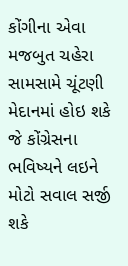કોંગીના એવા મજબુત ચહેરા સામસામે ચૂંટણી મેદાનમાં હોઇ શકે જે કોંગ્રેસના ભવિષ્યને લઇને મોટો સવાલ સર્જી શકે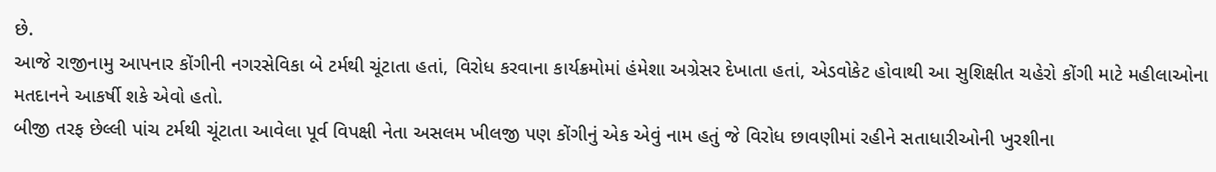છે.
આજે રાજીનામુ આપનાર કોંગીની નગરસેવિકા બે ટર્મથી ચૂંટાતા હતાં, વિરોધ કરવાના કાર્યક્રમોમાં હંમેશા અગ્રેસર દેખાતા હતાં, એડવોકેટ હોવાથી આ સુશિક્ષીત ચહેરો કોંગી માટે મહીલાઓના મતદાનને આકર્ષી શકે એવો હતો.
બીજી તરફ છેલ્લી પાંચ ટર્મથી ચૂંટાતા આવેલા પૂર્વ વિપક્ષી નેતા અસલમ ખીલજી પણ કોંગીનું એક એવું નામ હતું જે વિરોધ છાવણીમાં રહીને સતાધારીઓની ખુરશીના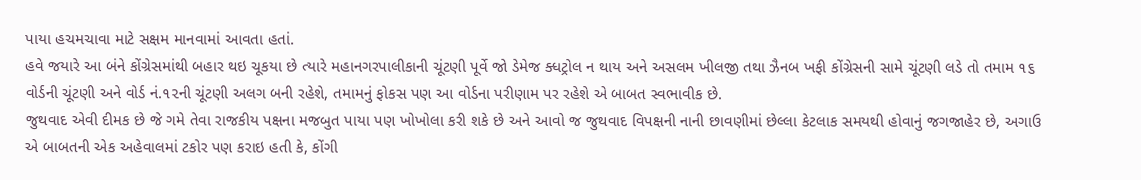પાયા હચમચાવા માટે સક્ષમ માનવામાં આવતા હતાં.
હવે જયારે આ બંને કોંગ્રેસમાંથી બહાર થઇ ચૂકયા છે ત્યારે મહાનગરપાલીકાની ચૂંટણી પૂર્વે જો ડેમેજ ક્ધટ્રોલ ન થાય અને અસલમ ખીલજી તથા ઝૈનબ ખફી કોંગ્રેસની સામે ચૂંટણી લડે તો તમામ ૧૬ વોર્ડની ચૂંટણી અને વોર્ડ નં.૧૨ની ચૂંટણી અલગ બની રહેશે, તમામનું ફોકસ પણ આ વોર્ડના પરીણામ પર રહેશે એ બાબત સ્વભાવીક છે.
જુથવાદ એવી દીમક છે જે ગમે તેવા રાજકીય પક્ષના મજબુત પાયા પણ ખોખોલા કરી શકે છે અને આવો જ જુથવાદ વિપક્ષની નાની છાવણીમાં છેલ્લા કેટલાક સમયથી હોવાનું જગજાહેર છે, અગાઉ એ બાબતની એક અહેવાલમાં ટકોર પણ કરાઇ હતી કે, કોંગી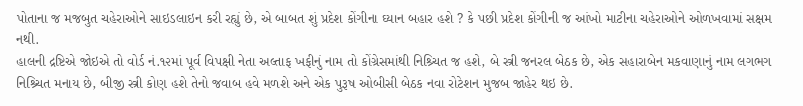પોતાના જ મજબુત ચહેરાઓને સાઇડલાઇન કરી રહ્યું છે, એ બાબત શું પ્રદેશ કોંગીના ઘ્યાન બહાર હશે ? કે પછી પ્રદેશ કોંગીની જ આંખો માટીના ચહેરાઓને ઓળખવામાં સક્ષમ નથી.
હાલની દ્રષ્ટિએ જોઇએ તો વોર્ડ નં.૧૨માં પૂર્વ વિપક્ષી નેતા અલ્તાફ ખફીનું નામ તો કોંગ્રેસમાંથી નિશ્ર્ચિત જ હશે, બે સ્ત્રી જનરલ બેઠક છે, એક સહારાબેન મકવાણાનું નામ લગભગ નિશ્ર્ચિત મનાય છે, બીજી સ્ત્રી કોણ હશે તેનો જવાબ હવે મળશે અને એક પુરૂષ ઓબીસી બેઠક નવા રોટેશન મુજબ જાહેર થઇ છે.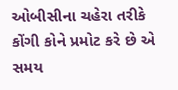ઓબીસીના ચહેરા તરીકે કોંગી કોને પ્રમોટ કરે છે એ સમય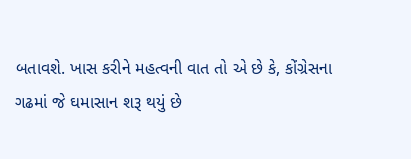બતાવશે. ખાસ કરીને મહત્વની વાત તો એ છે કે, કોંગ્રેસના ગઢમાં જે ઘમાસાન શરૂ થયું છે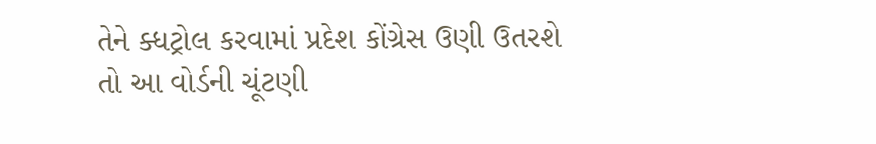તેને ક્ધટ્રોલ કરવામાં પ્રદેશ કોંગ્રેસ ઉણી ઉતરશે તો આ વોર્ડની ચૂંટણી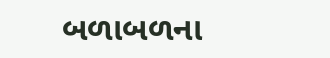બળાબળના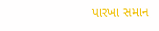પારખા સમાન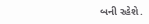બની રહેશે.